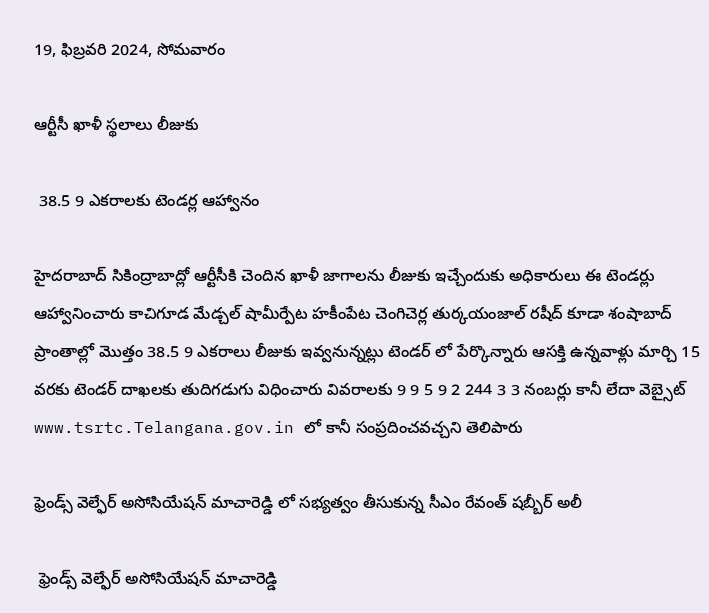19, ఫిబ్రవరి 2024, సోమవారం

ఆర్టీసీ ఖాళీ స్థలాలు లీజుకు

 38.5 9 ఎకరాలకు టెండర్ల ఆహ్వానం

హైదరాబాద్ సికింద్రాబాద్లో ఆర్టీసీకి చెందిన ఖాళీ జాగాలను లీజుకు ఇచ్చేందుకు అధికారులు ఈ టెండర్లు ఆహ్వానించారు కాచిగూడ మేడ్చల్ షామీర్పేట హకీంపేట చెంగిచెర్ల తుర్కయంజాల్ రషీద్ కూడా శంషాబాద్ ప్రాంతాల్లో మొత్తం 38.5 9 ఎకరాలు లీజుకు ఇవ్వనున్నట్లు టెండర్ లో పేర్కొన్నారు ఆసక్తి ఉన్నవాళ్లు మార్చి 15 వరకు టెండర్ దాఖలకు తుదిగడుగు విధించారు వివరాలకు 9 9 5 9 2 244 3 3 నంబర్లు కానీ లేదా వెబ్సైట్ www.tsrtc.Telangana.gov.in లో కానీ సంప్రదించవచ్చని తెలిపారు

ఫ్రెండ్స్ వెల్ఫేర్ అసోసియేషన్ మాచారెడ్డి లో సభ్యత్వం తీసుకున్న సీఎం రేవంత్ షబ్బీర్ అలీ

 ఫ్రెండ్స్ వెల్ఫేర్ అసోసియేషన్ మాచారెడ్డి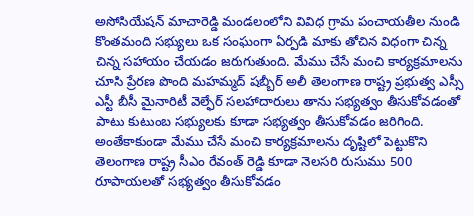అసోసియేషన్ మాచారెడ్డి మండలంలోని వివిధ గ్రామ పంచాయతీల నుండి కొంతమంది సభ్యులు ఒక సంఘంగా ఏర్పడి మాకు తోచిన విధంగా చిన్న చిన్న సహాయం చేయడం జరుగుతుంది. మేము చేసే మంచి కార్యక్రమాలను చూసి ప్రేరణ పొంది మహమ్మద్ షబ్బీర్ అలీ తెలంగాణ రాష్ట్ర ప్రభుత్వ ఎస్సీ ఎస్టీ బీసీ మైనారిటీ వెల్ఫేర్ సలహాదారులు తాను సభ్యత్వం తీసుకోవడంతో పాటు కుటుంబ సభ్యులకు కూడా సభ్యత్వం తీసుకోవడం జరిగింది. అంతేకాకుండా మేము చేసే మంచి కార్యక్రమాలను దృష్టిలో పెట్టుకొని తెలంగాణ రాష్ట్ర సీఎం రేవంత్ రెడ్డి కూడా నెలసరి రుసుము 500 రూపాయలతో సభ్యత్వం తీసుకోవడం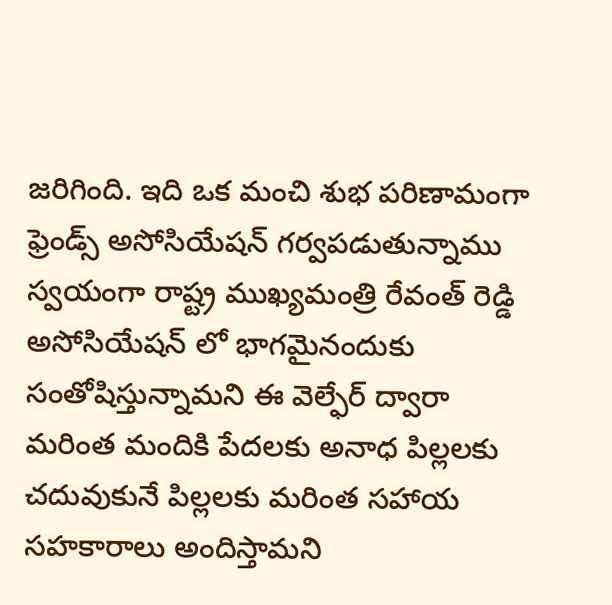జరిగింది. ఇది ఒక మంచి శుభ పరిణామంగా ఫ్రెండ్స్ అసోసియేషన్ గర్వపడుతున్నాము స్వయంగా రాష్ట్ర ముఖ్యమంత్రి రేవంత్ రెడ్డి అసోసియేషన్ లో భాగమైనందుకు సంతోషిస్తున్నామని ఈ వెల్ఫేర్ ద్వారా మరింత మందికి పేదలకు అనాధ పిల్లలకు చదువుకునే పిల్లలకు మరింత సహాయ సహకారాలు అందిస్తామని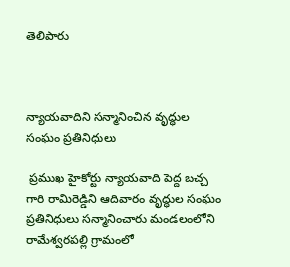తెలిపారు



న్యాయవాదిని సన్మానించిన వృద్ధుల సంఘం ప్రతినిధులు

 ప్రముఖ హైకోర్టు న్యాయవాది పెద్ద బచ్చ గారి రామిరెడ్డిని ఆదివారం వృద్ధుల సంఘం ప్రతినిధులు సన్మానించారు మండలంలోని రామేశ్వరపల్లి గ్రామంలో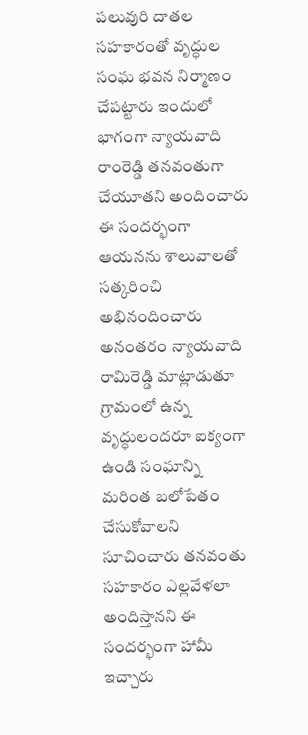పలువురి దాతల సహకారంతో వృద్ధుల సంఘ భవన నిర్మాణం చేపట్టారు ఇందులో భాగంగా న్యాయవాది రాంరెడ్డి తనవంతుగా చేయూతని అందించారు ఈ సందర్భంగా ఆయనను శాలువాలతో సత్కరించి అభినందించారు అనంతరం న్యాయవాది రామిరెడ్డి మాట్లాడుతూ గ్రామంలో ఉన్న వృద్ధులందరూ ఐక్యంగా ఉండి సంఘాన్ని మరింత బలోపేతం చేసుకోవాలని సూచించారు తనవంతు సహకారం ఎల్లవేళలా అందిస్తానని ఈ సందర్భంగా హామీ ఇచ్చారు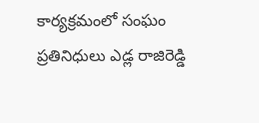కార్యక్రమంలో సంఘం ప్రతినిధులు ఎడ్ల రాజిరెడ్డి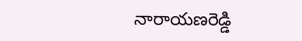నారాయణరెడ్డి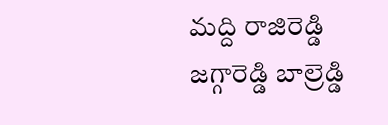మద్ది రాజిరెడ్డి జగ్గారెడ్డి బాల్రెడ్డి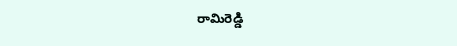రామిరెడ్డి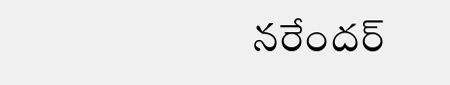నరేందర్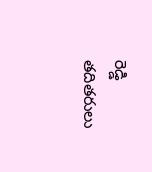రెడ్డి తదితరులు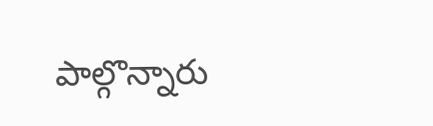పాల్గొన్నారు